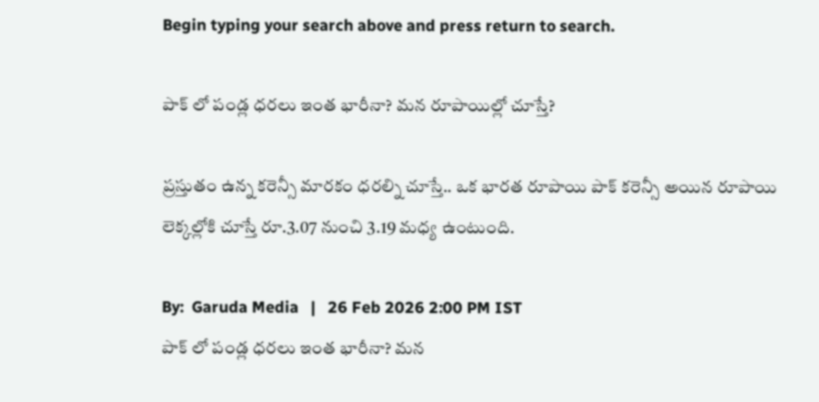Begin typing your search above and press return to search.

పాక్ లో పండ్ల ధరలు ఇంత భారీనా? మన రూపాయిల్లో చూస్తే?

ప్రస్తుతం ఉన్న కరెన్సీ మారకం ధరల్ని చూస్తే.. ఒక భారత రూపాయి పాక్ కరెన్సీ అయిన రూపాయి లెక్కల్లోకి చూస్తే రూ.3.07 నుంచి 3.19 మధ్య ఉంటుంది.

By:  Garuda Media   |   26 Feb 2026 2:00 PM IST
పాక్ లో పండ్ల ధరలు ఇంత భారీనా? మన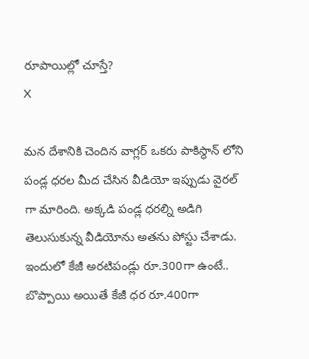రూపాయిల్లో చూస్తే?
X

మన దేశానికి చెందిన వాగ్లర్ ఒకరు పాకిస్థాన్ లోని పండ్ల ధరల మీద చేసిన వీడియో ఇప్పుడు వైరల్ గా మారింది. అక్కడి పండ్ల ధరల్ని అడిగి తెలుసుకున్న వీడియోను అతను పోస్టు చేశాడు. ఇందులో కేజీ అరటిపండ్లు రూ.300గా ఉంటే.. బొప్పాయి అయితే కేజీ ధర రూ.400గా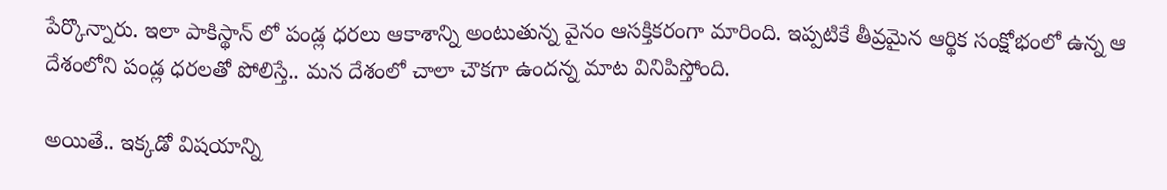పేర్కొన్నారు. ఇలా పాకిస్థాన్ లో పండ్ల ధరలు ఆకాశాన్ని అంటుతున్న వైనం ఆసక్తికరంగా మారింది. ఇప్పటికే తీవ్రమైన ఆర్థిక సంక్షోభంలో ఉన్న ఆ దేశంలోని పండ్ల ధరలతో పోలిస్తే.. మన దేశంలో చాలా చౌకగా ఉందన్న మాట వినిపిస్తోంది.

అయితే.. ఇక్కడో విషయాన్ని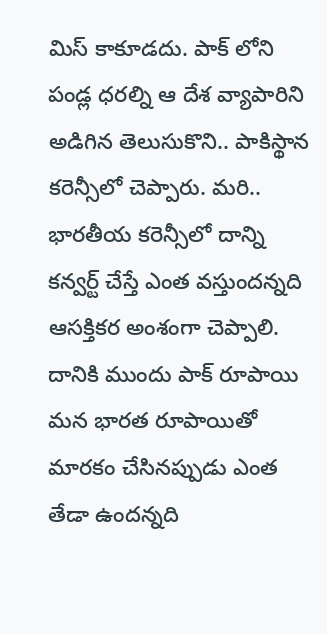మిస్ కాకూడదు. పాక్ లోని పండ్ల ధరల్ని ఆ దేశ వ్యాపారిని అడిగిన తెలుసుకొని.. పాకిస్థాన కరెన్సీలో చెప్పారు. మరి.. భారతీయ కరెన్సీలో దాన్ని కన్వర్ట్ చేస్తే ఎంత వస్తుందన్నది ఆసక్తికర అంశంగా చెప్పాలి. దానికి ముందు పాక్ రూపాయి మన భారత రూపాయితో మారకం చేసినప్పుడు ఎంత తేడా ఉందన్నది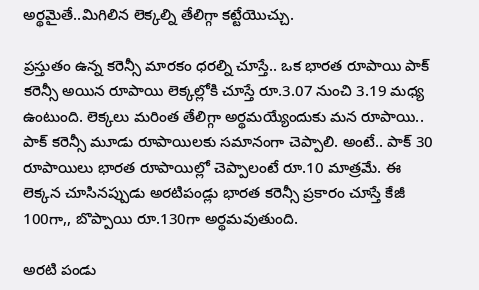అర్థమైతే..మిగిలిన లెక్కల్ని తేలిగ్గా కట్టేయొచ్చు.

ప్రస్తుతం ఉన్న కరెన్సీ మారకం ధరల్ని చూస్తే.. ఒక భారత రూపాయి పాక్ కరెన్సీ అయిన రూపాయి లెక్కల్లోకి చూస్తే రూ.3.07 నుంచి 3.19 మధ్య ఉంటుంది. లెక్కలు మరింత తేలిగ్గా అర్థమయ్యేందుకు మన రూపాయి.. పాక్ కరెన్సీ మూడు రూపాయిలకు సమానంగా చెప్పాలి. అంటే.. పాక్ 30 రూపాయిలు భారత రూపాయిల్లో చెప్పాలంటే రూ.10 మాత్రమే. ఈ లెక్కన చూసినప్పుడు అరటిపండ్లు భారత కరెన్సీ ప్రకారం చూస్తే కేజీ 100గా,, బొప్పాయి రూ.130గా అర్థమవుతుంది.

అరటి పండు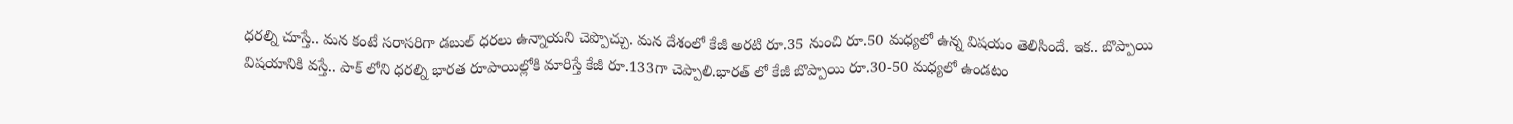ధరల్ని చూస్తే.. మన కంటే సరాసరిగా డబుల్ ధరలు ఉన్నాయని చెప్పొచ్చు. మన దేశంలో కేజీ అరటి రూ.35 నుంచి రూ.50 మధ్యలో ఉన్న విషయం తెలిసిందే. ఇక.. బొప్పాయి విషయానికి వస్తే.. పాక్ లోని ధరల్ని భారత రూపాయిల్లోకి మారిస్తే కేజీ రూ.133గా చెప్పాలి.భారత్ లో కేజీ బొప్పాయి రూ.30-50 మధ్యలో ఉండటం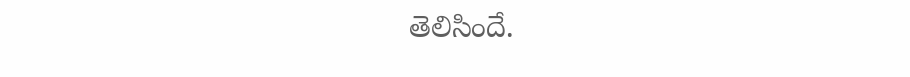తెలిసిందే.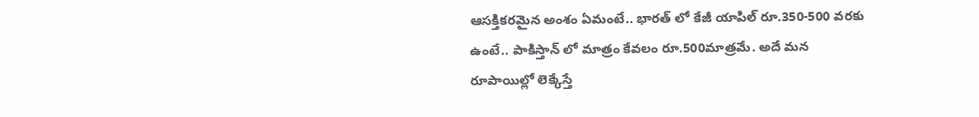ఆసక్తికరమైన అంశం ఏమంటే.. భారత్ లో కేజీ యాపిల్ రూ.350-500 వరకు ఉంటే.. పాకిస్తాన్ లో మాత్రం కేవలం రూ.500మాత్రమే. అదే మన రూపాయిల్లో లెక్కేస్తే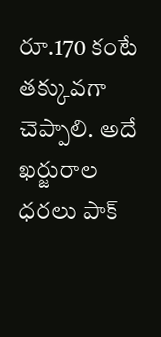రూ.170 కంటే తక్కువగా చెప్పాలి. అదే ఖర్జురాల ధరలు పాక్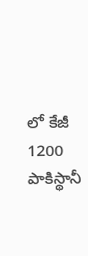లో కేజీ 1200 పాకిస్థానీ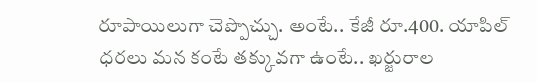రూపాయిలుగా చెప్పొచ్చు. అంటే.. కేజీ రూ.400. యాపిల్ ధరలు మన కంటే తక్కువగా ఉంటే.. ఖర్జురాల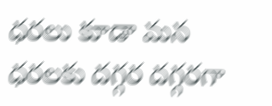ధరలు కూడా మన ధరలకు దగ్గర దగ్గరగా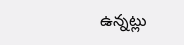ఉన్నట్లు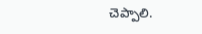చెప్పాలి.